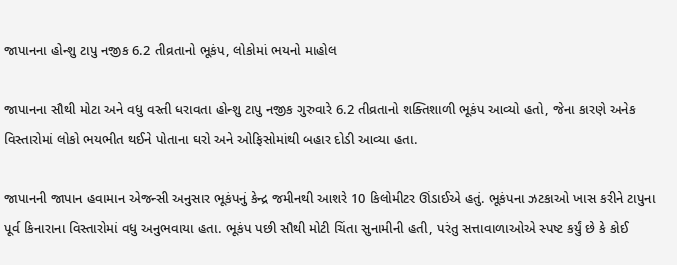જાપાનના હોન્શુ ટાપુ નજીક 6.2 તીવ્રતાનો ભૂકંપ, લોકોમાં ભયનો માહોલ

જાપાનના સૌથી મોટા અને વધુ વસ્તી ધરાવતા હોન્શુ ટાપુ નજીક ગુરુવારે 6.2 તીવ્રતાનો શક્તિશાળી ભૂકંપ આવ્યો હતો, જેના કારણે અનેક વિસ્તારોમાં લોકો ભયભીત થઈને પોતાના ઘરો અને ઓફિસોમાંથી બહાર દોડી આવ્યા હતા.

જાપાનની જાપાન હવામાન એજન્સી અનુસાર ભૂકંપનું કેન્દ્ર જમીનથી આશરે 10 કિલોમીટર ઊંડાઈએ હતું. ભૂકંપના ઝટકાઓ ખાસ કરીને ટાપુના પૂર્વ કિનારાના વિસ્તારોમાં વધુ અનુભવાયા હતા. ભૂકંપ પછી સૌથી મોટી ચિંતા સુનામીની હતી, પરંતુ સત્તાવાળાઓએ સ્પષ્ટ કર્યું છે કે કોઈ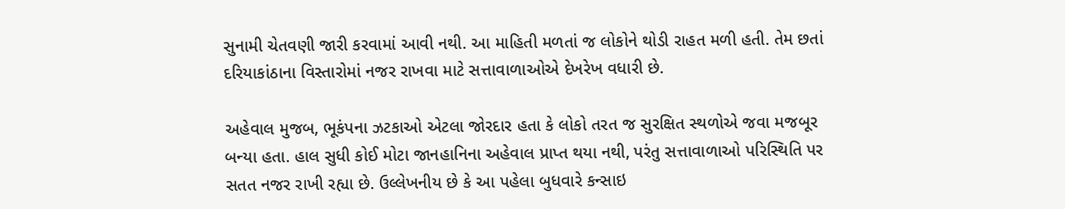સુનામી ચેતવણી જારી કરવામાં આવી નથી. આ માહિતી મળતાં જ લોકોને થોડી રાહત મળી હતી. તેમ છતાં દરિયાકાંઠાના વિસ્તારોમાં નજર રાખવા માટે સત્તાવાળાઓએ દેખરેખ વધારી છે.

અહેવાલ મુજબ, ભૂકંપના ઝટકાઓ એટલા જોરદાર હતા કે લોકો તરત જ સુરક્ષિત સ્થળોએ જવા મજબૂર બન્યા હતા. હાલ સુધી કોઈ મોટા જાનહાનિના અહેવાલ પ્રાપ્ત થયા નથી, પરંતુ સત્તાવાળાઓ પરિસ્થિતિ પર સતત નજર રાખી રહ્યા છે. ઉલ્લેખનીય છે કે આ પહેલા બુધવારે કન્સાઇ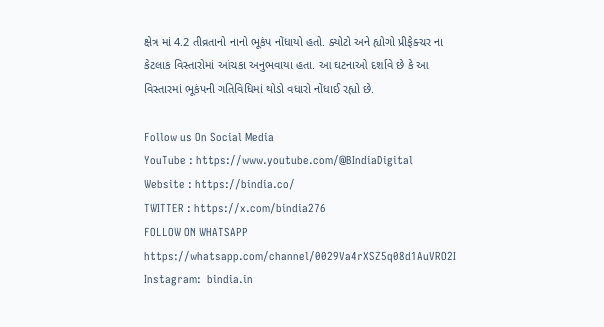ક્ષેત્ર માં 4.2 તીવ્રતાનો નાનો ભૂકંપ નોંધાયો હતો. ક્યોટો અને હ્યોગો પ્રીફેક્ચર ના કેટલાક વિસ્તારોમાં આંચકા અનુભવાયા હતા. આ ઘટનાઓ દર્શાવે છે કે આ વિસ્તારમાં ભૂકંપની ગતિવિધિમાં થોડો વધારો નોંધાઈ રહ્યો છે.

Follow us On Social Media
YouTube : https://www.youtube.com/@BIndiaDigital
Website : https://bindia.co/
TWITTER : https://x.com/bindia276
FOLLOW ON WHATSAPP  https://whatsapp.com/channel/0029Va4rXSZ5q08d1AuVRO2I
Instagram:  bindia.in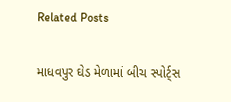Related Posts

માધવપુર ઘેડ મેળામાં બીચ સ્પોર્ટ્સ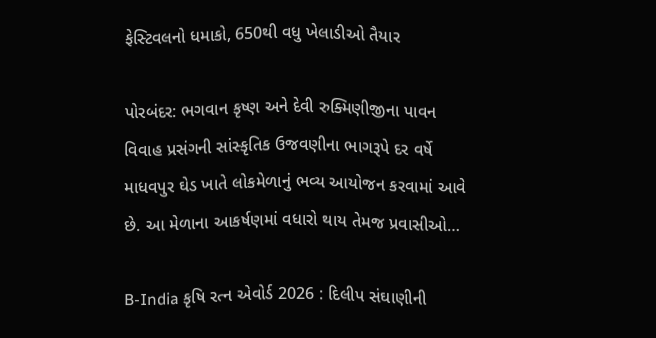ફેસ્ટિવલનો ધમાકો, 650થી વધુ ખેલાડીઓ તૈયાર

પોરબંદર: ભગવાન કૃષ્ણ અને દેવી રુક્મિણીજીના પાવન વિવાહ પ્રસંગની સાંસ્કૃતિક ઉજવણીના ભાગરૂપે દર વર્ષે માધવપુર ઘેડ ખાતે લોકમેળાનું ભવ્ય આયોજન કરવામાં આવે છે. આ મેળાના આકર્ષણમાં વધારો થાય તેમજ પ્રવાસીઓ…

B-India કૃષિ રત્ન એવોર્ડ 2026 : દિલીપ સંઘાણીની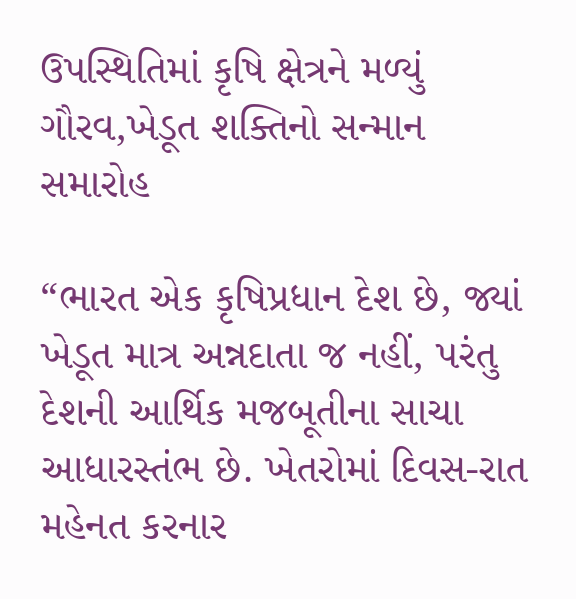ઉપસ્થિતિમાં કૃષિ ક્ષેત્રને મળ્યું ગૌરવ,ખેડૂત શક્તિનો સન્માન સમારોહ

“ભારત એક કૃષિપ્રધાન દેશ છે, જ્યાં ખેડૂત માત્ર અન્નદાતા જ નહીં, પરંતુ દેશની આર્થિક મજબૂતીના સાચા આધારસ્તંભ છે. ખેતરોમાં દિવસ-રાત મહેનત કરનાર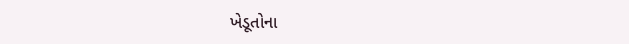ખેડૂતોના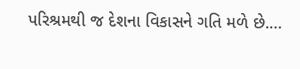પરિશ્રમથી જ દેશના વિકાસને ગતિ મળે છે.…